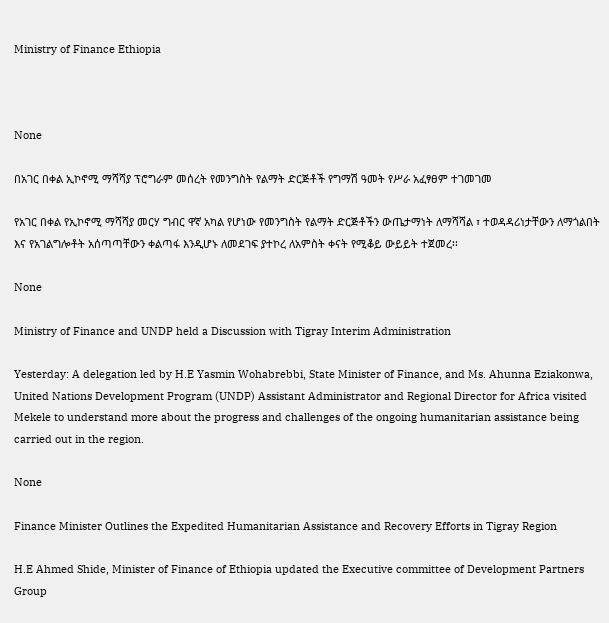Ministry of Finance Ethiopia



None

በአገር በቀል ኢኮኖሚ ማሻሻያ ፕሮግራም መሰረት የመንግስት የልማት ድርጅቶች የግማሽ ዓመት የሥራ አፈፃፀም ተገመገመ

የአገር በቀል የኢኮኖሚ ማሻሻያ መርሃ ግብር ዋኛ አካል የሆነው የመንግስት የልማት ድርጅቶችን ውጤታማነት ለማሻሻል ፣ ተወዳዳሪነታቸውን ለማጎልበት እና የአገልግሎቶት አሰጣጣቸውን ቀልጣፋ እንዲሆኑ ለመደገፍ ያተኮረ ለአምስት ቀናት የሚቆይ ውይይት ተጀመረ፡፡

None

Ministry of Finance and UNDP held a Discussion with Tigray Interim Administration

Yesterday: A delegation led by H.E Yasmin Wohabrebbi, State Minister of Finance, and Ms. Ahunna Eziakonwa, United Nations Development Program (UNDP) Assistant Administrator and Regional Director for Africa visited Mekele to understand more about the progress and challenges of the ongoing humanitarian assistance being carried out in the region.

None

Finance Minister Outlines the Expedited Humanitarian Assistance and Recovery Efforts in Tigray Region

H.E Ahmed Shide, Minister of Finance of Ethiopia updated the Executive committee of Development Partners Group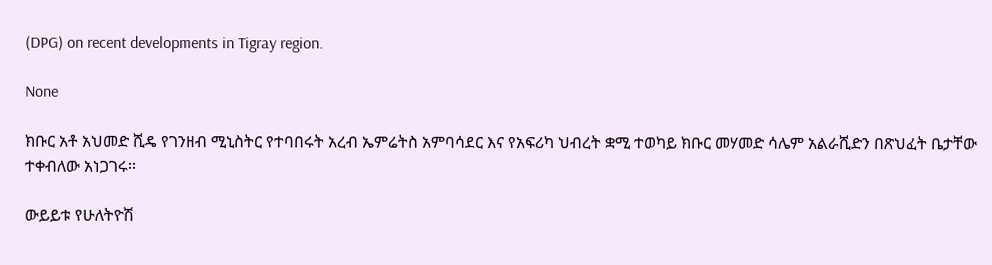(DPG) on recent developments in Tigray region.

None

ክቡር አቶ አህመድ ሺዴ የገንዘብ ሚኒስትር የተባበሩት አረብ ኤምሬትስ አምባሳደር እና የአፍሪካ ህብረት ቋሚ ተወካይ ክቡር መሃመድ ሳሌም አልራሺድን በጽህፈት ቤታቸው ተቀብለው አነጋገሩ፡፡

ውይይቱ የሁለትዮሽ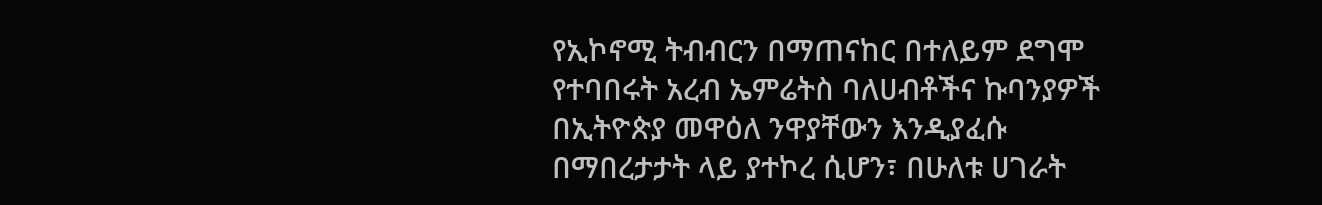የኢኮኖሚ ትብብርን በማጠናከር በተለይም ደግሞ የተባበሩት አረብ ኤምሬትስ ባለሀብቶችና ኩባንያዎች በኢትዮጵያ መዋዕለ ንዋያቸውን እንዲያፈሱ በማበረታታት ላይ ያተኮረ ሲሆን፣ በሁለቱ ሀገራት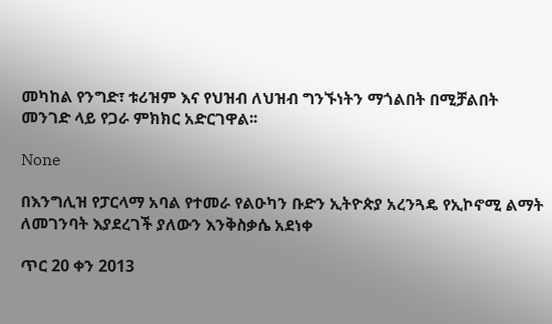መካከል የንግድ፣ ቱሪዝም እና የህዝብ ለህዝብ ግንኙነትን ማጎልበት በሚቻልበት መንገድ ላይ የጋራ ምክክር አድርገዋል፡፡

None

በእንግሊዝ የፓርላማ አባል የተመራ የልዑካን ቡድን ኢትዮጵያ አረንጓዴ የኢኮኖሚ ልማት ለመገንባት እያደረገች ያለውን እንቅስቃሴ አደነቀ

ጥር 20 ቀን 2013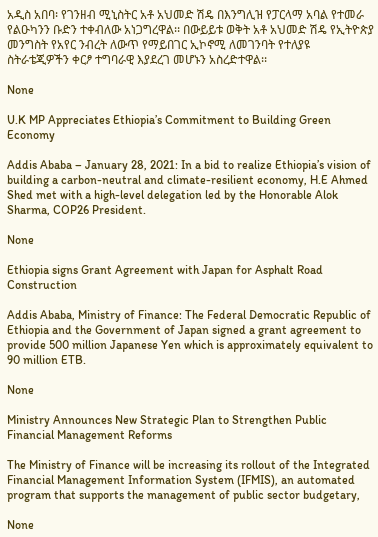አዲስ አበባ፡ የገንዘብ ሚኒስትር አቶ አህመድ ሽዴ በእንግሊዝ የፓርላማ አባል የተመራ የልዑካንን ቡድን ተቀብለው አነጋግረዋል፡፡ በውይይቱ ወቅት አቶ አህመድ ሽዴ የኢትዮጵያ መንግስት የአየር ንብረት ለውጥ የማይበገር ኢኮኖሚ ለመገንባት የተለያዩ ስትራቴጂዎችን ቀርፆ ተግባራዊ እያደረገ መሆኑን አስረድተዋል፡፡

None

U.K MP Appreciates Ethiopia’s Commitment to Building Green Economy

Addis Ababa – January 28, 2021: In a bid to realize Ethiopia’s vision of building a carbon-neutral and climate-resilient economy, H.E Ahmed Shed met with a high-level delegation led by the Honorable Alok Sharma, COP26 President.

None

Ethiopia signs Grant Agreement with Japan for Asphalt Road Construction

Addis Ababa, Ministry of Finance: The Federal Democratic Republic of Ethiopia and the Government of Japan signed a grant agreement to provide 500 million Japanese Yen which is approximately equivalent to 90 million ETB.

None

Ministry Announces New Strategic Plan to Strengthen Public Financial Management Reforms

The Ministry of Finance will be increasing its rollout of the Integrated Financial Management Information System (IFMIS), an automated program that supports the management of public sector budgetary,

None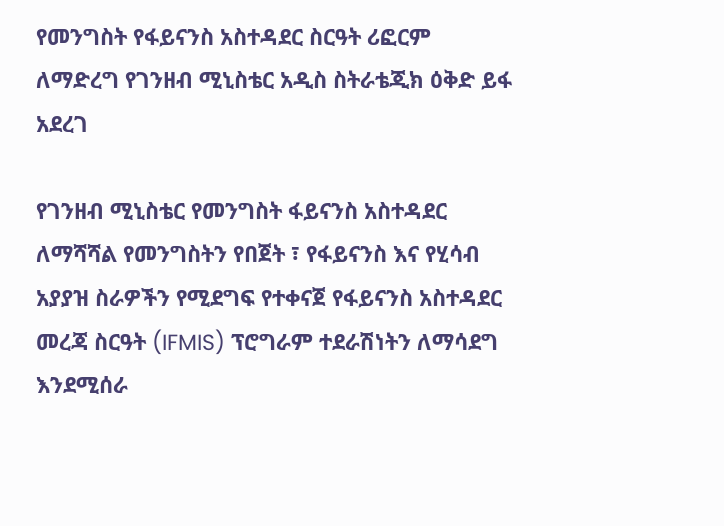የመንግስት የፋይናንስ አስተዳደር ስርዓት ሪፎርም ለማድረግ የገንዘብ ሚኒስቴር አዲስ ስትራቴጂክ ዕቅድ ይፋ አደረገ

የገንዘብ ሚኒስቴር የመንግስት ፋይናንስ አስተዳደር ለማሻሻል የመንግስትን የበጀት ፣ የፋይናንስ እና የሂሳብ አያያዝ ስራዎችን የሚደግፍ የተቀናጀ የፋይናንስ አስተዳደር መረጃ ስርዓት (IFMIS) ፕሮግራም ተደራሽነትን ለማሳደግ እንደሚሰራ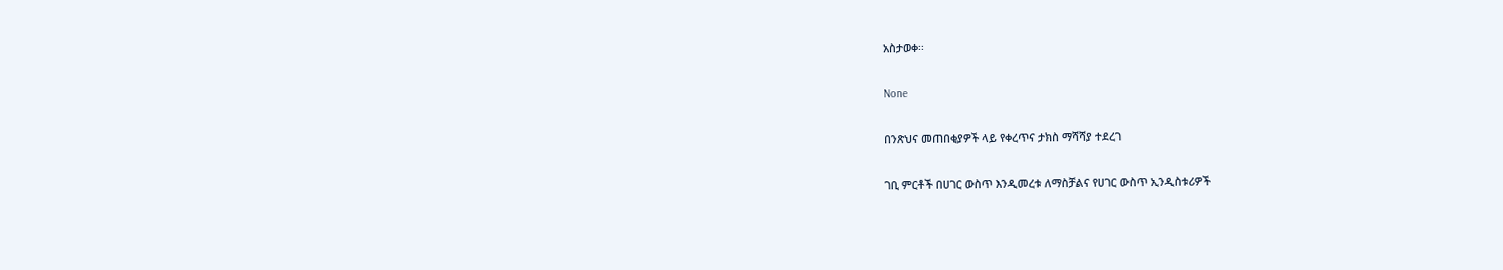አስታወቀ፡፡

None

በንጽህና መጠበቂያዎች ላይ የቀረጥና ታክስ ማሻሻያ ተደረገ

ገቢ ምርቶች በሀገር ውስጥ እንዲመረቱ ለማስቻልና የሀገር ውስጥ ኢንዲስቱሪዎች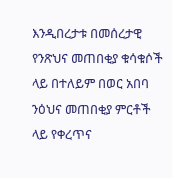እንዲበረታቱ በመሰረታዊ የንጽህና መጠበቂያ ቁሳቁሶች ላይ በተለይም በወር አበባ ንዕህና መጠበቂያ ምርቶች ላይ የቀረጥና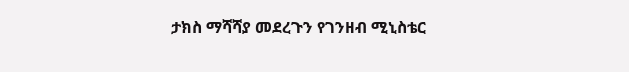ታክስ ማሻሻያ መደረጉን የገንዘብ ሚኒስቴር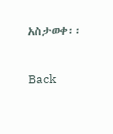አስታወቀ፡፡

Back